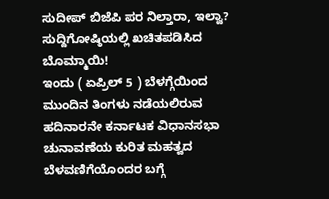ಸುದೀಪ್ ಬಿಜೆಪಿ ಪರ ನಿಲ್ತಾರಾ, ಇಲ್ವಾ? ಸುದ್ದಿಗೋಷ್ಠಿಯಲ್ಲಿ ಖಚಿತಪಡಿಸಿದ ಬೊಮ್ಮಾಯಿ!
ಇಂದು ( ಏಪ್ರಿಲ್ 5 ) ಬೆಳಗ್ಗೆಯಿಂದ ಮುಂದಿನ ತಿಂಗಳು ನಡೆಯಲಿರುವ ಹದಿನಾರನೇ ಕರ್ನಾಟಕ ವಿಧಾನಸಭಾ ಚುನಾವಣೆಯ ಕುರಿತ ಮಹತ್ವದ ಬೆಳವಣಿಗೆಯೊಂದರ ಬಗ್ಗೆ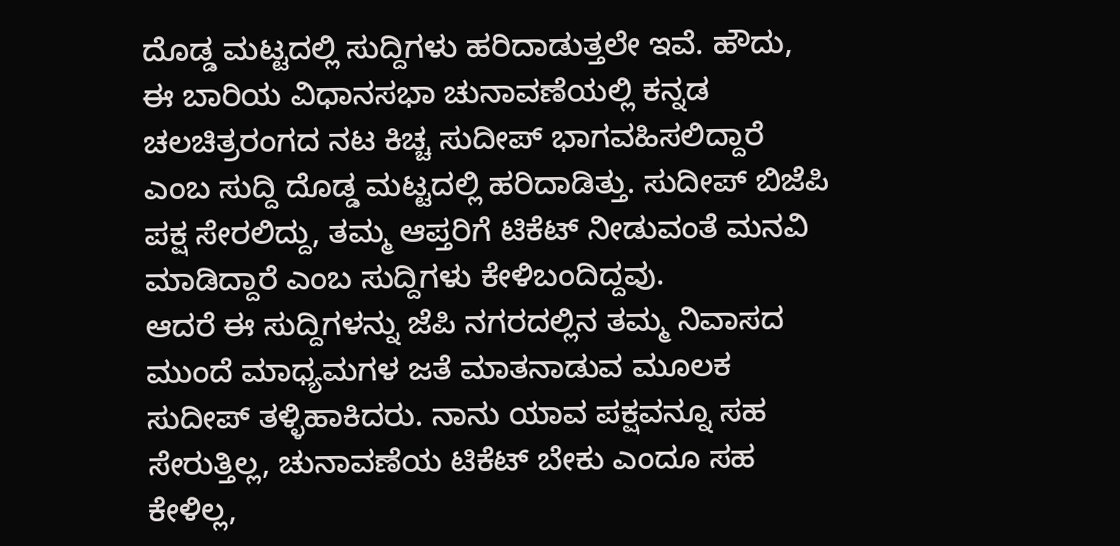ದೊಡ್ಡ ಮಟ್ಟದಲ್ಲಿ ಸುದ್ದಿಗಳು ಹರಿದಾಡುತ್ತಲೇ ಇವೆ. ಹೌದು, ಈ ಬಾರಿಯ ವಿಧಾನಸಭಾ ಚುನಾವಣೆಯಲ್ಲಿ ಕನ್ನಡ ಚಲಚಿತ್ರರಂಗದ ನಟ ಕಿಚ್ಚ ಸುದೀಪ್ ಭಾಗವಹಿಸಲಿದ್ದಾರೆ ಎಂಬ ಸುದ್ದಿ ದೊಡ್ಡ ಮಟ್ಟದಲ್ಲಿ ಹರಿದಾಡಿತ್ತು. ಸುದೀಪ್ ಬಿಜೆಪಿ ಪಕ್ಷ ಸೇರಲಿದ್ದು, ತಮ್ಮ ಆಪ್ತರಿಗೆ ಟಿಕೆಟ್ ನೀಡುವಂತೆ ಮನವಿ ಮಾಡಿದ್ದಾರೆ ಎಂಬ ಸುದ್ದಿಗಳು ಕೇಳಿಬಂದಿದ್ದವು.
ಆದರೆ ಈ ಸುದ್ದಿಗಳನ್ನು ಜೆಪಿ ನಗರದಲ್ಲಿನ ತಮ್ಮ ನಿವಾಸದ ಮುಂದೆ ಮಾಧ್ಯಮಗಳ ಜತೆ ಮಾತನಾಡುವ ಮೂಲಕ ಸುದೀಪ್ ತಳ್ಳಿಹಾಕಿದರು. ನಾನು ಯಾವ ಪಕ್ಷವನ್ನೂ ಸಹ ಸೇರುತ್ತಿಲ್ಲ, ಚುನಾವಣೆಯ ಟಿಕೆಟ್ ಬೇಕು ಎಂದೂ ಸಹ ಕೇಳಿಲ್ಲ,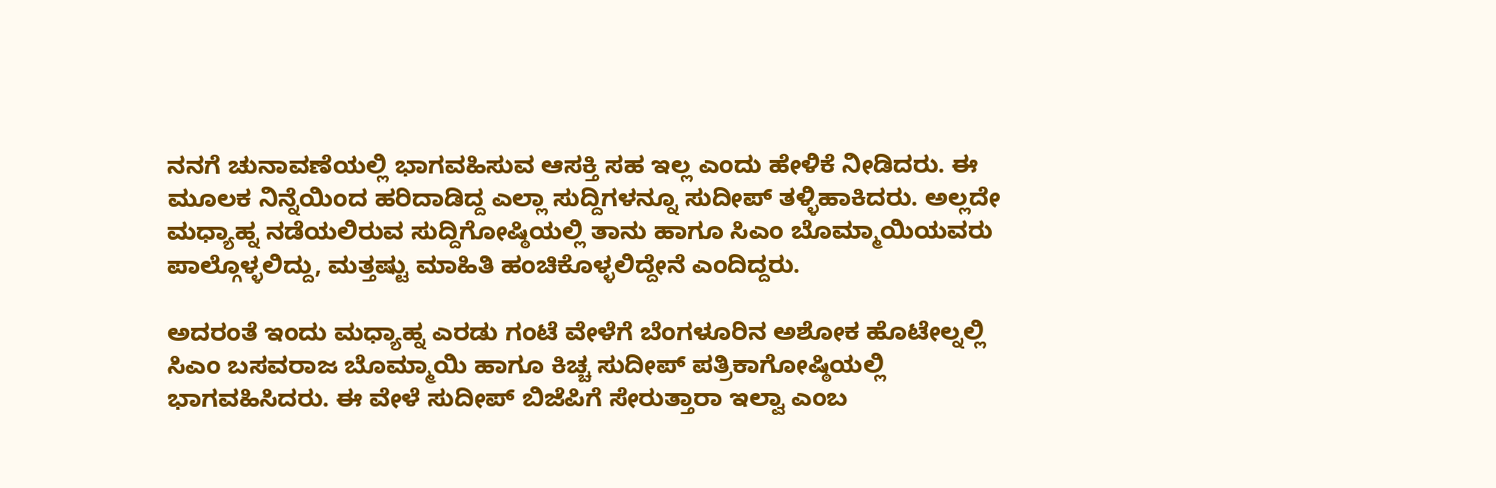ನನಗೆ ಚುನಾವಣೆಯಲ್ಲಿ ಭಾಗವಹಿಸುವ ಆಸಕ್ತಿ ಸಹ ಇಲ್ಲ ಎಂದು ಹೇಳಿಕೆ ನೀಡಿದರು. ಈ ಮೂಲಕ ನಿನ್ನೆಯಿಂದ ಹರಿದಾಡಿದ್ದ ಎಲ್ಲಾ ಸುದ್ದಿಗಳನ್ನೂ ಸುದೀಪ್ ತಳ್ಳಿಹಾಕಿದರು. ಅಲ್ಲದೇ ಮಧ್ಯಾಹ್ನ ನಡೆಯಲಿರುವ ಸುದ್ದಿಗೋಷ್ಠಿಯಲ್ಲಿ ತಾನು ಹಾಗೂ ಸಿಎಂ ಬೊಮ್ಮಾಯಿಯವರು ಪಾಲ್ಗೊಳ್ಳಲಿದ್ದು, ಮತ್ತಷ್ಟು ಮಾಹಿತಿ ಹಂಚಿಕೊಳ್ಳಲಿದ್ದೇನೆ ಎಂದಿದ್ದರು.

ಅದರಂತೆ ಇಂದು ಮಧ್ಯಾಹ್ನ ಎರಡು ಗಂಟೆ ವೇಳೆಗೆ ಬೆಂಗಳೂರಿನ ಅಶೋಕ ಹೊಟೇಲ್ನಲ್ಲಿ ಸಿಎಂ ಬಸವರಾಜ ಬೊಮ್ಮಾಯಿ ಹಾಗೂ ಕಿಚ್ಚ ಸುದೀಪ್ ಪತ್ರಿಕಾಗೋಷ್ಠಿಯಲ್ಲಿ ಭಾಗವಹಿಸಿದರು. ಈ ವೇಳೆ ಸುದೀಪ್ ಬಿಜೆಪಿಗೆ ಸೇರುತ್ತಾರಾ ಇಲ್ವಾ ಎಂಬ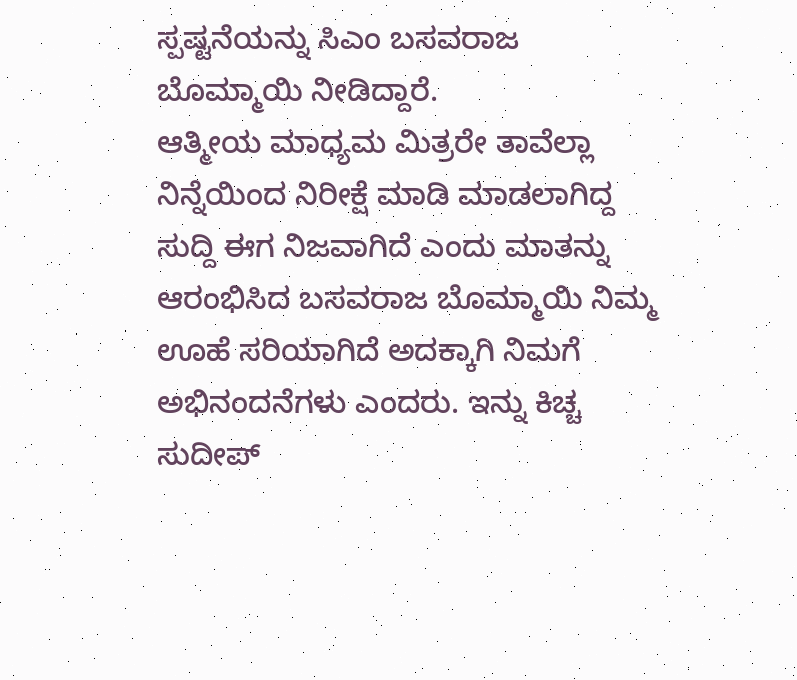ಸ್ಪಷ್ಟನೆಯನ್ನು ಸಿಎಂ ಬಸವರಾಜ ಬೊಮ್ಮಾಯಿ ನೀಡಿದ್ದಾರೆ.
ಆತ್ಮೀಯ ಮಾಧ್ಯಮ ಮಿತ್ರರೇ ತಾವೆಲ್ಲಾ ನಿನ್ನೆಯಿಂದ ನಿರೀಕ್ಷೆ ಮಾಡಿ ಮಾಡಲಾಗಿದ್ದ ಸುದ್ದಿ ಈಗ ನಿಜವಾಗಿದೆ ಎಂದು ಮಾತನ್ನು ಆರಂಭಿಸಿದ ಬಸವರಾಜ ಬೊಮ್ಮಾಯಿ ನಿಮ್ಮ ಊಹೆ ಸರಿಯಾಗಿದೆ ಅದಕ್ಕಾಗಿ ನಿಮಗೆ ಅಭಿನಂದನೆಗಳು ಎಂದರು. ಇನ್ನು ಕಿಚ್ಚ ಸುದೀಪ್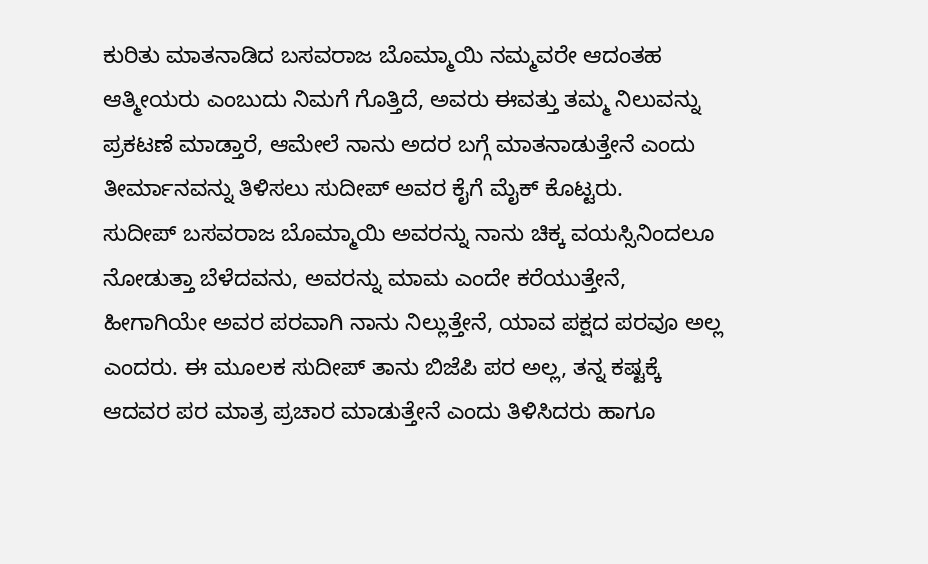ಕುರಿತು ಮಾತನಾಡಿದ ಬಸವರಾಜ ಬೊಮ್ಮಾಯಿ ನಮ್ಮವರೇ ಆದಂತಹ ಆತ್ಮೀಯರು ಎಂಬುದು ನಿಮಗೆ ಗೊತ್ತಿದೆ, ಅವರು ಈವತ್ತು ತಮ್ಮ ನಿಲುವನ್ನು ಪ್ರಕಟಣೆ ಮಾಡ್ತಾರೆ, ಆಮೇಲೆ ನಾನು ಅದರ ಬಗ್ಗೆ ಮಾತನಾಡುತ್ತೇನೆ ಎಂದು ತೀರ್ಮಾನವನ್ನು ತಿಳಿಸಲು ಸುದೀಪ್ ಅವರ ಕೈಗೆ ಮೈಕ್ ಕೊಟ್ಟರು.
ಸುದೀಪ್ ಬಸವರಾಜ ಬೊಮ್ಮಾಯಿ ಅವರನ್ನು ನಾನು ಚಿಕ್ಕ ವಯಸ್ಸಿನಿಂದಲೂ ನೋಡುತ್ತಾ ಬೆಳೆದವನು, ಅವರನ್ನು ಮಾಮ ಎಂದೇ ಕರೆಯುತ್ತೇನೆ, ಹೀಗಾಗಿಯೇ ಅವರ ಪರವಾಗಿ ನಾನು ನಿಲ್ಲುತ್ತೇನೆ, ಯಾವ ಪಕ್ಷದ ಪರವೂ ಅಲ್ಲ ಎಂದರು. ಈ ಮೂಲಕ ಸುದೀಪ್ ತಾನು ಬಿಜೆಪಿ ಪರ ಅಲ್ಲ, ತನ್ನ ಕಷ್ಟಕ್ಕೆ ಆದವರ ಪರ ಮಾತ್ರ ಪ್ರಚಾರ ಮಾಡುತ್ತೇನೆ ಎಂದು ತಿಳಿಸಿದರು ಹಾಗೂ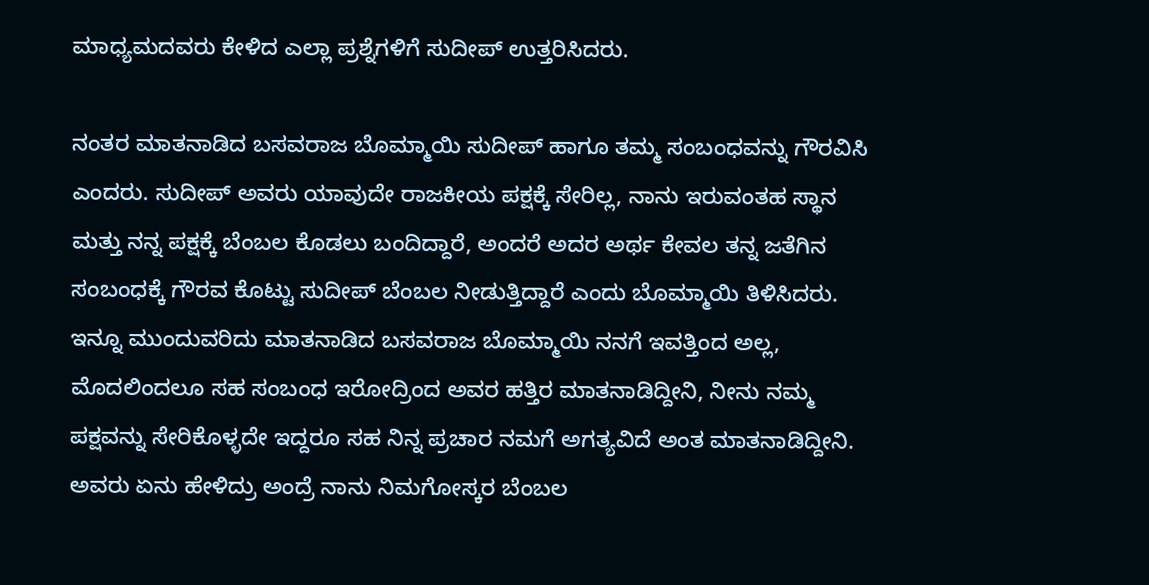ಮಾಧ್ಯಮದವರು ಕೇಳಿದ ಎಲ್ಲಾ ಪ್ರಶ್ನೆಗಳಿಗೆ ಸುದೀಪ್ ಉತ್ತರಿಸಿದರು.

ನಂತರ ಮಾತನಾಡಿದ ಬಸವರಾಜ ಬೊಮ್ಮಾಯಿ ಸುದೀಪ್ ಹಾಗೂ ತಮ್ಮ ಸಂಬಂಧವನ್ನು ಗೌರವಿಸಿ ಎಂದರು. ಸುದೀಪ್ ಅವರು ಯಾವುದೇ ರಾಜಕೀಯ ಪಕ್ಷಕ್ಕೆ ಸೇರಿಲ್ಲ, ನಾನು ಇರುವಂತಹ ಸ್ಥಾನ ಮತ್ತು ನನ್ನ ಪಕ್ಷಕ್ಕೆ ಬೆಂಬಲ ಕೊಡಲು ಬಂದಿದ್ದಾರೆ, ಅಂದರೆ ಅದರ ಅರ್ಥ ಕೇವಲ ತನ್ನ ಜತೆಗಿನ ಸಂಬಂಧಕ್ಕೆ ಗೌರವ ಕೊಟ್ಟು ಸುದೀಪ್ ಬೆಂಬಲ ನೀಡುತ್ತಿದ್ದಾರೆ ಎಂದು ಬೊಮ್ಮಾಯಿ ತಿಳಿಸಿದರು.
ಇನ್ನೂ ಮುಂದುವರಿದು ಮಾತನಾಡಿದ ಬಸವರಾಜ ಬೊಮ್ಮಾಯಿ ನನಗೆ ಇವತ್ತಿಂದ ಅಲ್ಲ, ಮೊದಲಿಂದಲೂ ಸಹ ಸಂಬಂಧ ಇರೋದ್ರಿಂದ ಅವರ ಹತ್ತಿರ ಮಾತನಾಡಿದ್ದೀನಿ, ನೀನು ನಮ್ಮ ಪಕ್ಷವನ್ನು ಸೇರಿಕೊಳ್ಳದೇ ಇದ್ದರೂ ಸಹ ನಿನ್ನ ಪ್ರಚಾರ ನಮಗೆ ಅಗತ್ಯವಿದೆ ಅಂತ ಮಾತನಾಡಿದ್ದೀನಿ. ಅವರು ಏನು ಹೇಳಿದ್ರು ಅಂದ್ರೆ ನಾನು ನಿಮಗೋಸ್ಕರ ಬೆಂಬಲ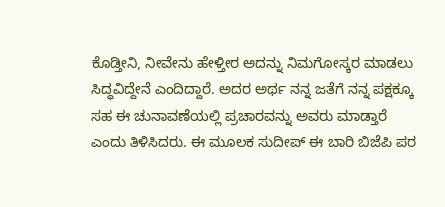ಕೊಡ್ತೀನಿ, ನೀವೇನು ಹೇಳ್ತೀರ ಅದನ್ನು ನಿಮಗೋಸ್ಕರ ಮಾಡಲು ಸಿದ್ಧವಿದ್ದೇನೆ ಎಂದಿದ್ದಾರೆ. ಅದರ ಅರ್ಥ ನನ್ನ ಜತೆಗೆ ನನ್ನ ಪಕ್ಷಕ್ಕೂ ಸಹ ಈ ಚುನಾವಣೆಯಲ್ಲಿ ಪ್ರಚಾರವನ್ನು ಅವರು ಮಾಡ್ತಾರೆ ಎಂದು ತಿಳಿಸಿದರು. ಈ ಮೂಲಕ ಸುದೀಪ್ ಈ ಬಾರಿ ಬಿಜೆಪಿ ಪರ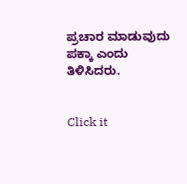ಪ್ರಚಾರ ಮಾಡುವುದು ಪಕ್ಕಾ ಎಂದು ತಿಳಿಸಿದರು.


Click it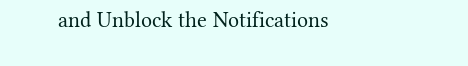and Unblock the Notifications